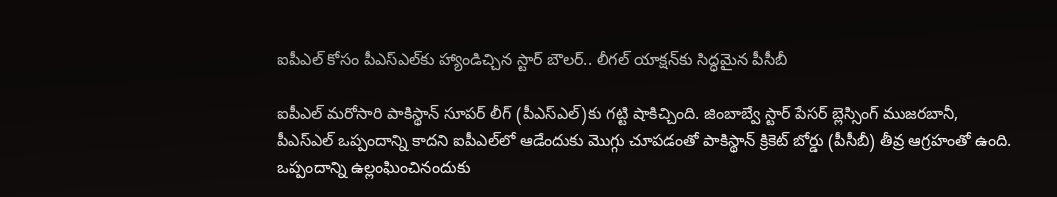ఐపీఎల్ కోసం పీఎస్ఎల్‌కు హ్యాండిచ్చిన స్టార్ బౌలర్.. లీగల్ యాక్షన్‌కు సిద్ధమైన‌ పీసీబీ

ఐపీఎల్ మరోసారి పాకిస్థాన్ సూపర్ లీగ్ (పీఎస్ఎల్)కు గట్టి షాకిచ్చింది. జింబాబ్వే స్టార్ పేసర్ బ్లెస్సింగ్ ముజరబానీ, పీఎస్ఎల్ ఒప్పందాన్ని కాదని ఐపీఎల్‌లో ఆడేందుకు మొగ్గు చూపడంతో పాకిస్థాన్ క్రికెట్ బోర్డు (పీసీబీ) తీవ్ర ఆగ్రహంతో ఉంది. ఒప్పందాన్ని ఉల్లంఘించినందుకు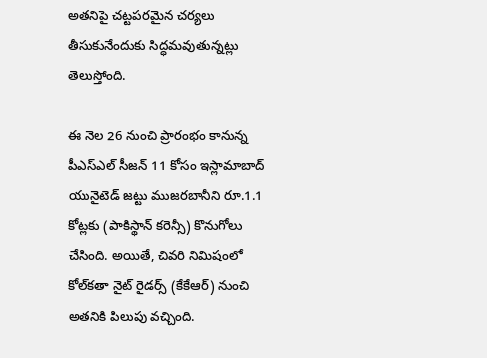అతనిపై చట్టపరమైన చర్యలు తీసుకునేందుకు సిద్ధమవుతున్నట్లు తెలుస్తోంది.

ఈ నెల‌ 26 నుంచి ప్రారంభం కానున్న పీఎస్ఎల్ సీజన్ 11 కోసం ఇస్లామాబాద్ యునైటెడ్ జట్టు ముజరబానీని రూ.1.1 కోట్లకు (పాకిస్థాన్ కరెన్సీ) కొనుగోలు చేసింది. అయితే, చివరి నిమిషంలో కోల్‌కతా నైట్ రైడర్స్ (కేకేఆర్) నుంచి అతనికి పిలుపు వచ్చింది.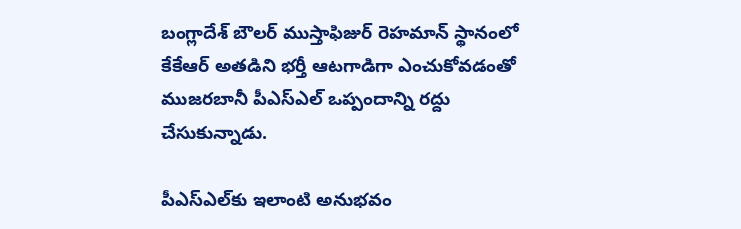బంగ్లాదేశ్ బౌలర్ ముస్తాఫిజుర్ రెహమాన్ స్థానంలో కేకేఆర్ అతడిని భర్తీ ఆటగాడిగా ఎంచుకోవడంతో ముజరబానీ పీఎస్ఎల్ ఒప్పందాన్ని రద్దు చేసుకున్నాడు.

పీఎస్ఎల్‌కు ఇలాంటి అనుభవం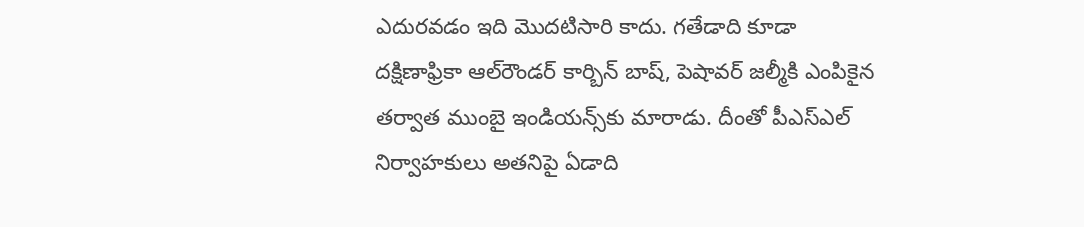ఎదురవడం ఇది మొదటిసారి కాదు. గతేడాది కూడా దక్షిణాఫ్రికా ఆల్‌రౌండర్ కార్బిన్ బాష్, పెషావర్ జల్మీకి ఎంపికైన తర్వాత ముంబై ఇండియన్స్‌కు మారాడు. దీంతో పీఎస్ఎల్ నిర్వాహకులు అతనిపై ఏడాది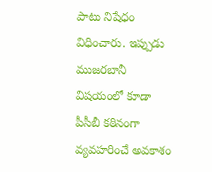పాటు నిషేధం విధించారు. ఇప్పుడు ముజరబానీ విషయంలో కూడా పీసీబీ కఠినంగా వ్యవహరించే అవకాశం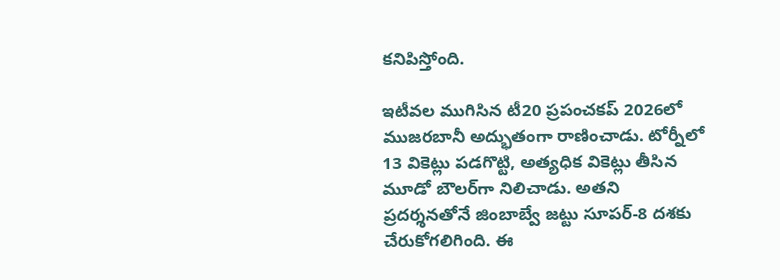కనిపిస్తోంది.

ఇటీవల ముగిసిన టీ20 ప్రపంచకప్ 2026లో ముజరబానీ అద్భుతంగా రాణించాడు. టోర్నీలో 13 వికెట్లు పడగొట్టి, అత్యధిక వికెట్లు తీసిన మూడో బౌలర్‌గా నిలిచాడు. అతని ప్రదర్శనతోనే జింబాబ్వే జట్టు సూపర్-8 దశకు చేరుకోగలిగింది. ఈ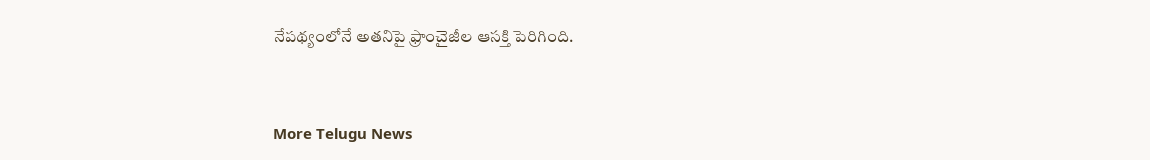నేపథ్యంలోనే అతనిపై ఫ్రాంచైజీల ఆసక్తి పెరిగింది.


More Telugu News